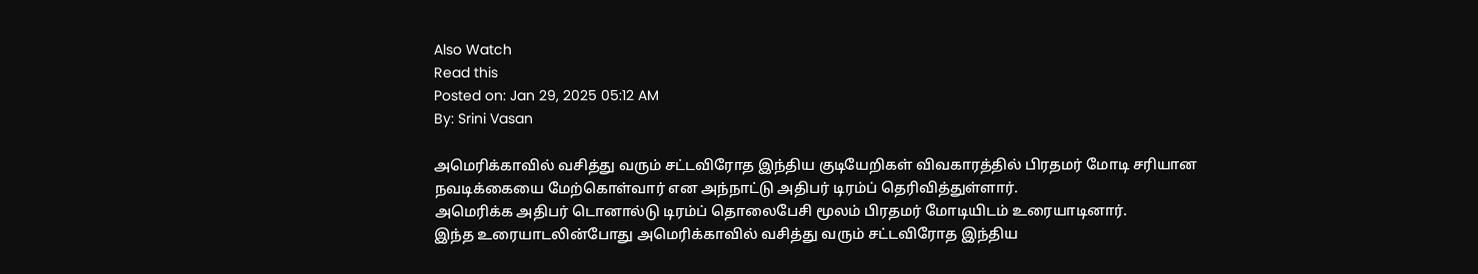Also Watch
Read this
Posted on: Jan 29, 2025 05:12 AM
By: Srini Vasan

அமெரிக்காவில் வசித்து வரும் சட்டவிரோத இந்திய குடியேறிகள் விவகாரத்தில் பிரதமர் மோடி சரியான நவடிக்கையை மேற்கொள்வார் என அந்நாட்டு அதிபர் டிரம்ப் தெரிவித்துள்ளார்.
அமெரிக்க அதிபர் டொனால்டு டிரம்ப் தொலைபேசி மூலம் பிரதமர் மோடியிடம் உரையாடினார்.
இந்த உரையாடலின்போது அமெரிக்காவில் வசித்து வரும் சட்டவிரோத இந்திய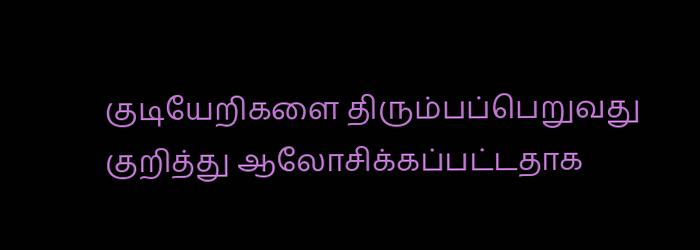குடியேறிகளை திரும்பப்பெறுவது குறித்து ஆலோசிக்கப்பட்டதாக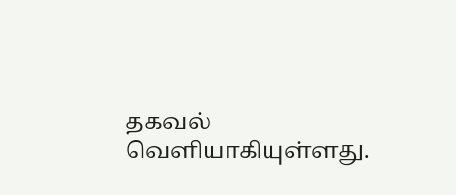தகவல் வெளியாகியுள்ளது.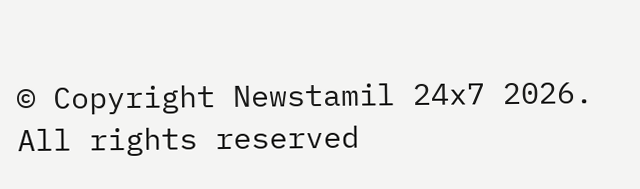© Copyright Newstamil 24x7 2026. All rights reserved